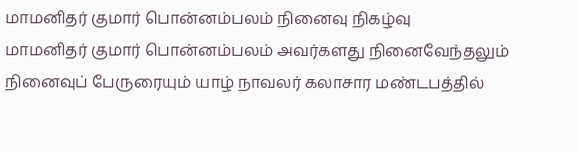மாமனிதர் குமார் பொன்னம்பலம் நினைவு நிகழ்வு
மாமனிதர் குமார் பொன்னம்பலம் அவர்களது நினைவேந்தலும் நினைவுப் பேருரையும் யாழ் நாவலர் கலாசார மண்டபத்தில்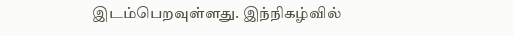இடம்பெறவுள்ளது. இந்நிகழ்வில்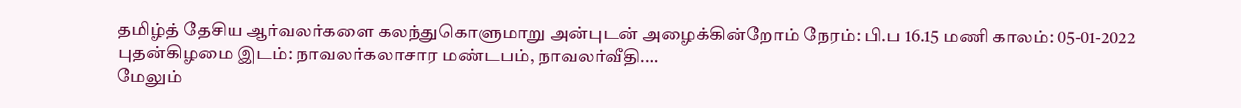தமிழ்த் தேசிய ஆர்வலர்களை கலந்துகொளுமாறு அன்புடன் அழைக்கின்றோம் நேரம்: பி.ப 16.15 மணி காலம்: 05-01-2022 புதன்கிழமை இடம்: நாவலர்கலாசார மண்டபம், நாவலர்வீதி.…
மேலும்